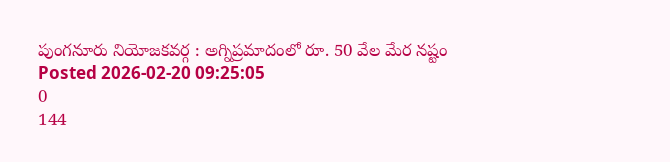పుంగనూరు నియోజకవర్గ : అగ్నిప్రమాదంలో రూ. 50 వేల మేర నష్టం
Posted 2026-02-20 09:25:05
0
144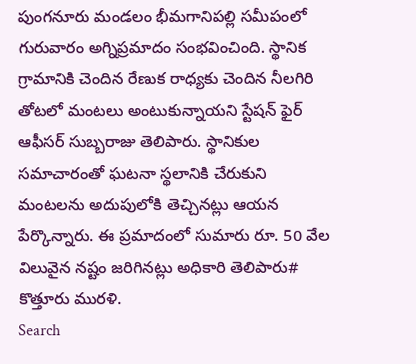పుంగనూరు మండలం భీమగానిపల్లి సమీపంలో గురువారం అగ్నిప్రమాదం సంభవించింది. స్థానిక గ్రామానికి చెందిన రేణుక రాధ్యకు చెందిన నీలగిరి తోటలో మంటలు అంటుకున్నాయని స్టేషన్ ఫైర్ ఆఫీసర్ సుబ్బరాజు తెలిపారు. స్థానికుల సమాచారంతో ఘటనా స్థలానికి చేరుకుని మంటలను అదుపులోకి తెచ్చినట్లు ఆయన పేర్కొన్నారు. ఈ ప్రమాదంలో సుమారు రూ. 50 వేల విలువైన నష్టం జరిగినట్లు అధికారి తెలిపారు# కొత్తూరు మురళి.
Search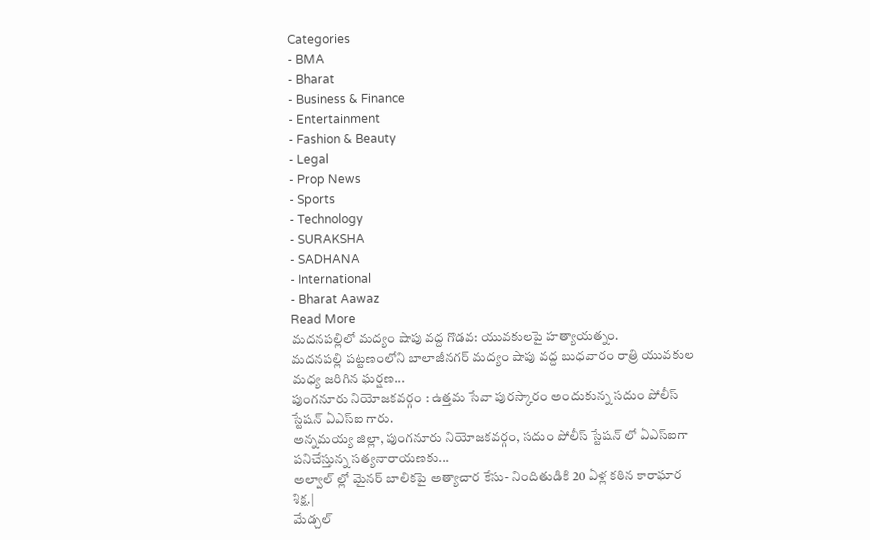Categories
- BMA
- Bharat
- Business & Finance
- Entertainment
- Fashion & Beauty
- Legal
- Prop News
- Sports
- Technology
- SURAKSHA
- SADHANA
- International
- Bharat Aawaz
Read More
మదనపల్లిలో మద్యం షాపు వద్ద గొడవ: యువకులపై హత్యాయత్నం.
మదనపల్లి పట్టణంలోని బాలాజీనగర్ మద్యం షాపు వద్ద బుధవారం రాత్రి యువకుల మధ్య జరిగిన ఘర్షణ...
పుంగనూరు నియోజకవర్గం : ఉత్తమ సేవా పురస్కారం అందుకున్న సదుం పోలీస్ స్టేషన్ ఏఎస్ఐ గారు.
అన్నమయ్య జిల్లా, పుంగనూరు నియోజకవర్గం, సదుం పోలీస్ స్టేషన్ లో ఏఎస్ఐగా పనిచేస్తున్న సత్యనారాయణకు...
అల్వాల్ ల్లో మైనర్ బాలికపై అత్యాచార కేసు- నిందితుడికి 20 ఏళ్ల కఠిన కారాఘార శిక్ష.|
మేడ్చల్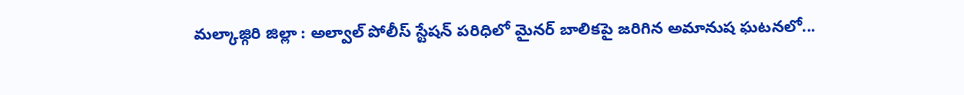మల్కాజ్గిరి జిల్లా : అల్వాల్ పోలీస్ స్టేషన్ పరిధిలో మైనర్ బాలికపై జరిగిన అమానుష ఘటనలో...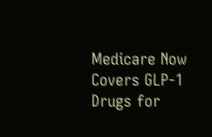Medicare Now Covers GLP-1 Drugs for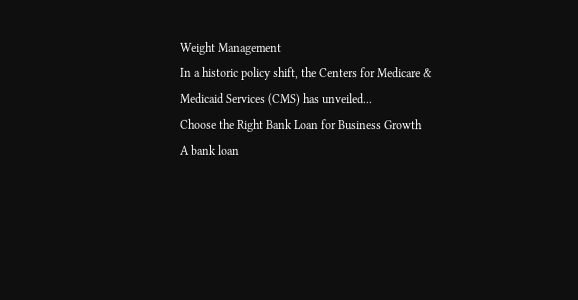Weight Management
In a historic policy shift, the Centers for Medicare & Medicaid Services (CMS) has unveiled...
Choose the Right Bank Loan for Business Growth
A bank loan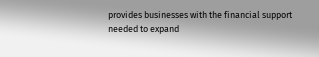provides businesses with the financial support needed to expand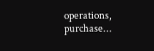operations, purchase...